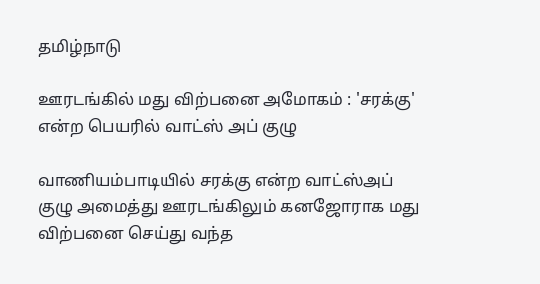தமிழ்நாடு

ஊரடங்கில் மது விற்பனை அமோகம் : 'சரக்கு' என்ற பெயரில் வாட்ஸ் அப் குழு

வாணியம்பாடியில் சரக்கு என்ற வாட்ஸ்அப் குழு அமைத்து ஊரடங்கிலும் கனஜோராக மது விற்பனை செய்து வந்த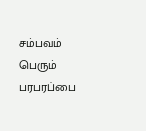சம்பவம் பெரும் பரபரப்பை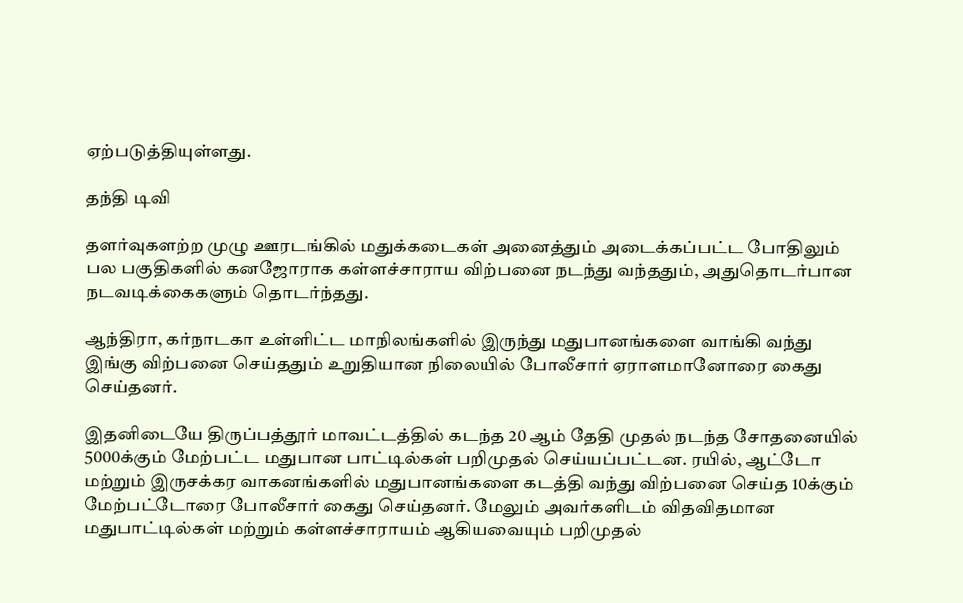ஏற்படுத்தியுள்ளது.

தந்தி டிவி

தளர்வுகளற்ற முழு ஊரடங்கில் மதுக்கடைகள் அனைத்தும் அடைக்கப்பட்ட போதிலும் பல பகுதிகளில் கனஜோராக கள்ளச்சாராய விற்பனை நடந்து வந்ததும், அதுதொடர்பான நடவடிக்கைகளும் தொடர்ந்தது.

ஆந்திரா, கர்நாடகா உள்ளிட்ட மாநிலங்களில் இருந்து மதுபானங்களை வாங்கி வந்து இங்கு விற்பனை செய்ததும் உறுதியான நிலையில் போலீசார் ஏராளமானோரை கைது செய்தனர்.

இதனிடையே திருப்பத்தூர் மாவட்டத்தில் கடந்த 20 ஆம் தேதி முதல் நடந்த சோதனையில் 5000க்கும் மேற்பட்ட மதுபான பாட்டில்கள் பறிமுதல் செய்யப்பட்டன. ரயில், ஆட்டோ மற்றும் இருசக்கர வாகனங்களில் மதுபானங்களை கடத்தி வந்து விற்பனை செய்த 10க்கும் மேற்பட்டோரை போலீசார் கைது செய்தனர். மேலும் அவர்களிடம் விதவிதமான மதுபாட்டில்கள் மற்றும் கள்ளச்சாராயம் ஆகியவையும் பறிமுதல்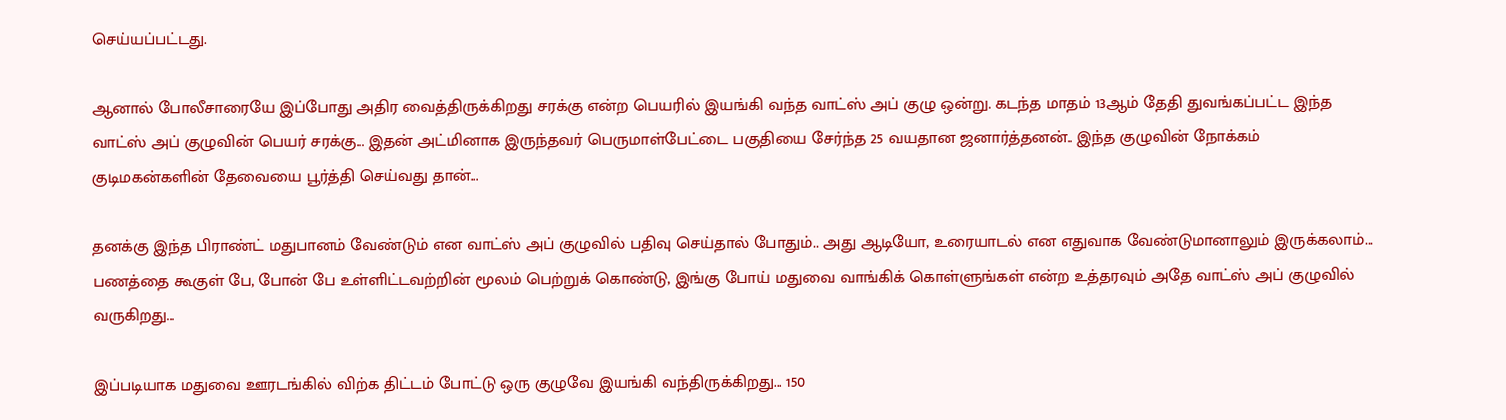செய்யப்பட்டது.

ஆனால் போலீசாரையே இப்போது அதிர வைத்திருக்கிறது சரக்கு என்ற பெயரில் இயங்கி வந்த வாட்ஸ் அப் குழு ஒன்று. கடந்த மாதம் 13ஆம் தேதி துவங்கப்பட்ட இந்த வாட்ஸ் அப் குழுவின் பெயர் சரக்கு... இதன் அட்மினாக இருந்தவர் பெருமாள்பேட்டை பகுதியை சேர்ந்த 25 வயதான ஜனார்த்தனன்.. இந்த குழுவின் நோக்கம் குடிமகன்களின் தேவையை பூர்த்தி செய்வது தான்...

தனக்கு இந்த பிராண்ட் மதுபானம் வேண்டும் என வாட்ஸ் அப் குழுவில் பதிவு செய்தால் போதும்.. அது ஆடியோ, உரையாடல் என எதுவாக வேண்டுமானாலும் இருக்கலாம்... பணத்தை கூகுள் பே, போன் பே உள்ளிட்டவற்றின் மூலம் பெற்றுக் கொண்டு, இங்கு போய் மதுவை வாங்கிக் கொள்ளுங்கள் என்ற உத்தரவும் அதே வாட்ஸ் அப் குழுவில் வருகிறது...

இப்படியாக மதுவை ஊரடங்கில் விற்க திட்டம் போட்டு ஒரு குழுவே இயங்கி வந்திருக்கிறது... 150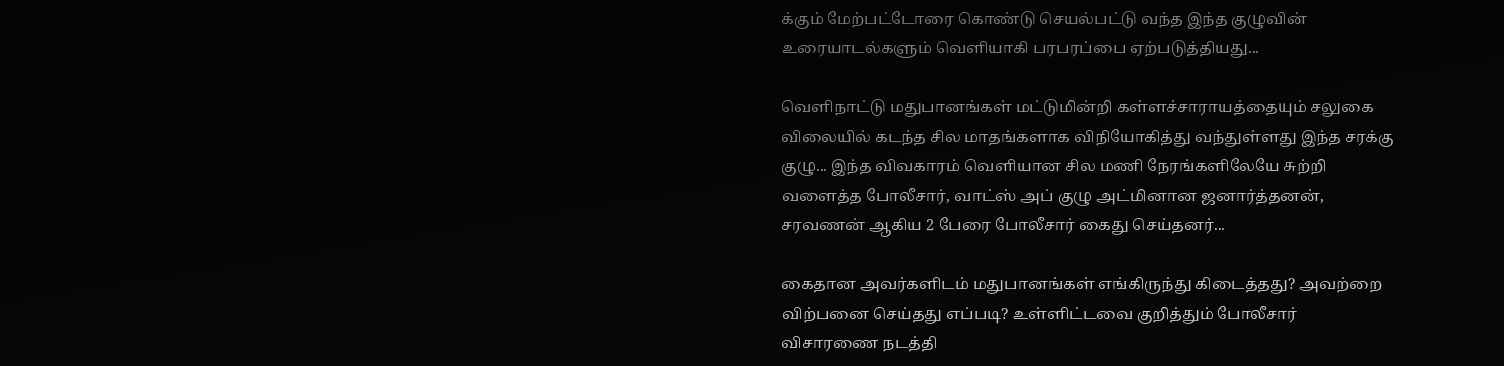க்கும் மேற்பட்டோரை கொண்டு செயல்பட்டு வந்த இந்த குழுவின் உரையாடல்களும் வெளியாகி பரபரப்பை ஏற்படுத்தியது...

வெளிநாட்டு மதுபானங்கள் மட்டுமின்றி கள்ளச்சாராயத்தையும் சலுகை விலையில் கடந்த சில மாதங்களாக விநியோகித்து வந்துள்ளது இந்த சரக்கு குழு... இந்த விவகாரம் வெளியான சில மணி நேரங்களிலேயே சுற்றி வளைத்த போலீசார், வாட்ஸ் அப் குழு அட்மினான ஜனார்த்தனன், சரவணன் ஆகிய 2 பேரை போலீசார் கைது செய்தனர்...

கைதான அவர்களிடம் மதுபானங்கள் எங்கிருந்து கிடைத்தது? அவற்றை விற்பனை செய்தது எப்படி? உள்ளிட்டவை குறித்தும் போலீசார் விசாரணை நடத்தி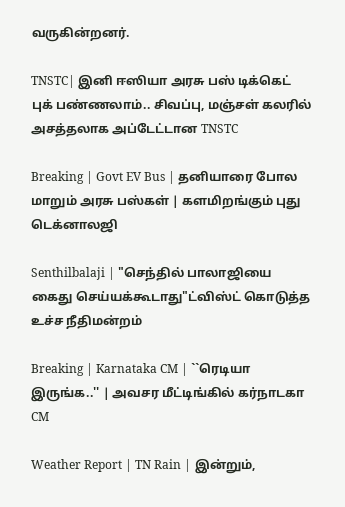வருகின்றனர்.

TNSTC| இனி ஈஸியா அரசு பஸ் டிக்கெட் புக் பண்ணலாம்.. சிவப்பு, மஞ்சள் கலரில் அசத்தலாக அப்டேட்டான TNSTC

Breaking | Govt EV Bus | தனியாரை போல மாறும் அரசு பஸ்கள் | களமிறங்கும் புது டெக்னாலஜி

Senthilbalaji | "செந்தில் பாலாஜியை கைது செய்யக்கூடாது"ட்விஸ்ட் கொடுத்த உச்ச நீதிமன்றம்

Breaking | Karnataka CM | ``ரெடியா இருங்க..'' | அவசர மீட்டிங்கில் கர்நாடகா CM

Weather Report | TN Rain | இன்றும்,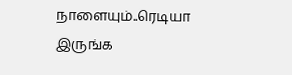நாளையும்..ரெடியா இருங்க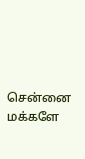சென்னை மக்களே